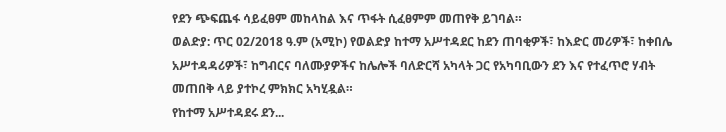የደን ጭፍጨፋ ሳይፈፀም መከላከል እና ጥፋት ሲፈፀምም መጠየቅ ይገባል።
ወልድያ: ጥር 02/2018 ዓ.ም (አሚኮ) የወልድያ ከተማ አሥተዳደር ከደን ጠባቂዎች፣ ከእድር መሪዎች፣ ከቀበሌ አሥተዳዳሪዎች፣ ከግብርና ባለሙያዎችና ከሌሎች ባለድርሻ አካላት ጋር የአካባቢውን ደን እና የተፈጥሮ ሃብት መጠበቅ ላይ ያተኮረ ምክክር አካሂዷል።
የከተማ አሥተዳደሩ ደን...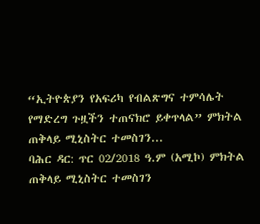“ኢትዮጵያን የአፍሪካ የብልጽግና ተምሳሌት የማድረግ ጉዟችን ተጠናክሮ ይቀጥላል” ምክትል ጠቅላይ ሚኒስትር ተመስገን...
ባሕር ዳር: ጥር 02/2018 ዓ.ም (አሚኮ) ምክትል ጠቅላይ ሚኒስትር ተመስገን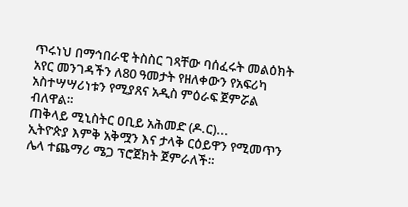ጥሩነህ በማኅበራዊ ትስስር ገጻቸው ባሰፈሩት መልዕክት አየር መንገዳችን ለ80 ዓመታት የዘለቀውን የአፍሪካ አስተሣሣሪነቱን የሚያጸና አዲስ ምዕራፍ ጀምሯል ብለዋል።
ጠቅላይ ሚኒስትር ዐቢይ አሕመድ (ዶ.ር)...
ኢትዮጵያ እምቅ አቅሟን እና ታላቅ ርዕይዋን የሚመጥን ሌላ ተጨማሪ ሜጋ ፕሮጀክት ጀምራለች።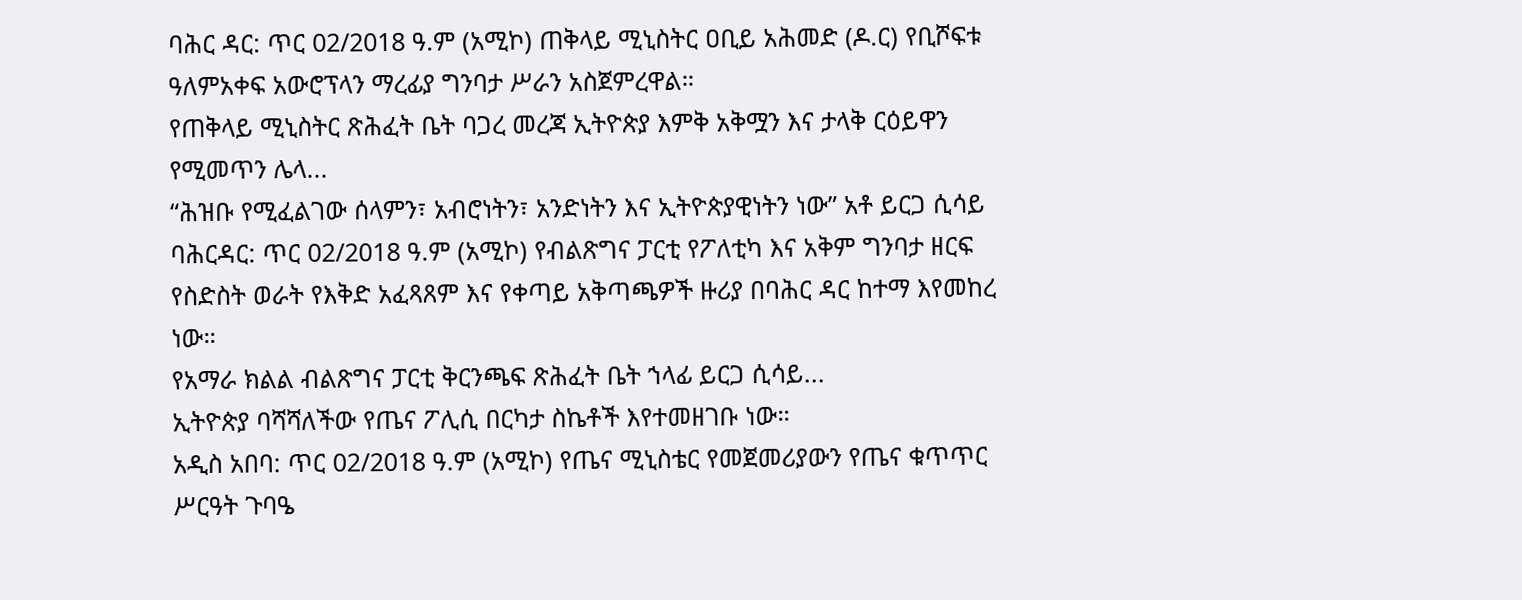ባሕር ዳር: ጥር 02/2018 ዓ.ም (አሚኮ) ጠቅላይ ሚኒስትር ዐቢይ አሕመድ (ዶ.ር) የቢሾፍቱ ዓለምአቀፍ አውሮፕላን ማረፊያ ግንባታ ሥራን አስጀምረዋል።
የጠቅላይ ሚኒስትር ጽሕፈት ቤት ባጋረ መረጃ ኢትዮጵያ እምቅ አቅሟን እና ታላቅ ርዕይዋን የሚመጥን ሌላ...
“ሕዝቡ የሚፈልገው ሰላምን፣ አብሮነትን፣ አንድነትን እና ኢትዮጵያዊነትን ነው” አቶ ይርጋ ሲሳይ
ባሕርዳር: ጥር 02/2018 ዓ.ም (አሚኮ) የብልጽግና ፓርቲ የፖለቲካ እና አቅም ግንባታ ዘርፍ የስድስት ወራት የእቅድ አፈጻጸም እና የቀጣይ አቅጣጫዎች ዙሪያ በባሕር ዳር ከተማ እየመከረ ነው።
የአማራ ክልል ብልጽግና ፓርቲ ቅርንጫፍ ጽሕፈት ቤት ኀላፊ ይርጋ ሲሳይ...
ኢትዮጵያ ባሻሻለችው የጤና ፖሊሲ በርካታ ስኬቶች እየተመዘገቡ ነው።
አዲስ አበባ: ጥር 02/2018 ዓ.ም (አሚኮ) የጤና ሚኒስቴር የመጀመሪያውን የጤና ቁጥጥር ሥርዓት ጉባዔ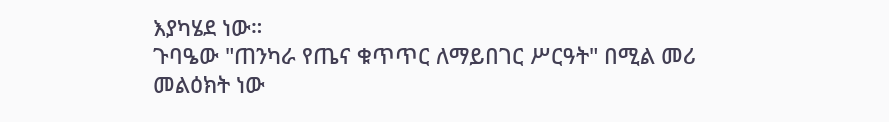እያካሄደ ነው።
ጉባዔው "ጠንካራ የጤና ቁጥጥር ለማይበገር ሥርዓት" በሚል መሪ መልዕክት ነው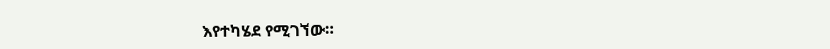እየተካሄደ የሚገኘው።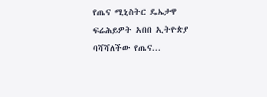የጤና ሚኒስትር ዴኤታዋ ፍሬሕይዎት አበበ ኢትዮጵያ ባሻሻለችው የጤና...